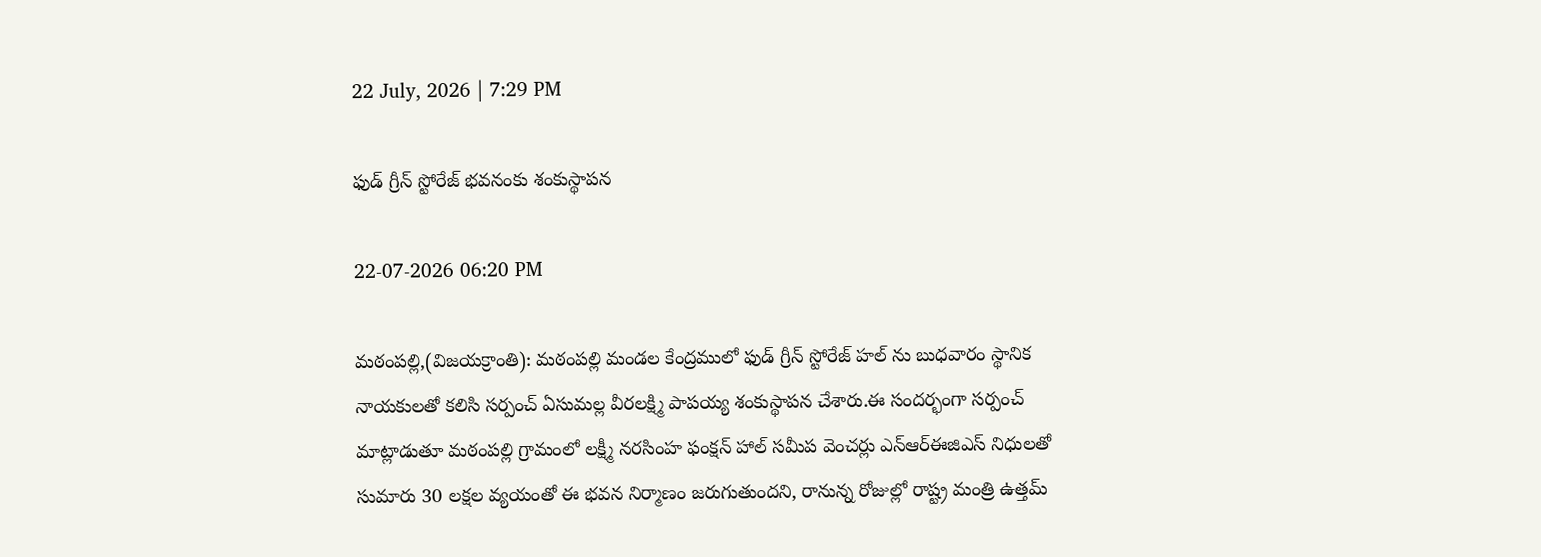22 July, 2026 | 7:29 PM

ఫుడ్ గ్రీన్ స్టోరేజ్ భవనంకు శంకుస్థాపన

22-07-2026 06:20 PM

మఠంపల్లి,(విజయక్రాంతి): మఠంపల్లి మండల కేంద్రములో ఫుడ్ గ్రీన్ స్టోరేజ్ హల్ ను బుధవారం స్థానిక నాయకులతో కలిసి సర్పంచ్ ఏసుమల్ల వీరలక్ష్మి పాపయ్య శంకుస్థాపన చేశారు.ఈ సందర్భంగా సర్పంచ్ మాట్లాడుతూ మఠంపల్లి గ్రామంలో లక్ష్మీ నరసింహ ఫంక్షన్ హాల్ సమీప వెంచర్లు ఎన్ఆర్ఈజిఎస్ నిధులతో సుమారు 30 లక్షల వ్యయంతో ఈ భవన నిర్మాణం జరుగుతుందని, రానున్న రోజుల్లో రాష్ట్ర మంత్రి ఉత్తమ్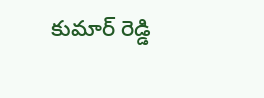కుమార్ రెడ్డి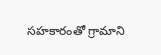సహకారంతో గ్రామాని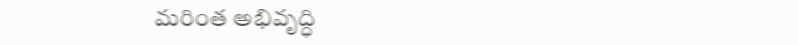మరింత అభివృద్ధి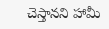చెస్తానని హామీ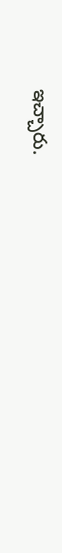ఇచ్చారు.